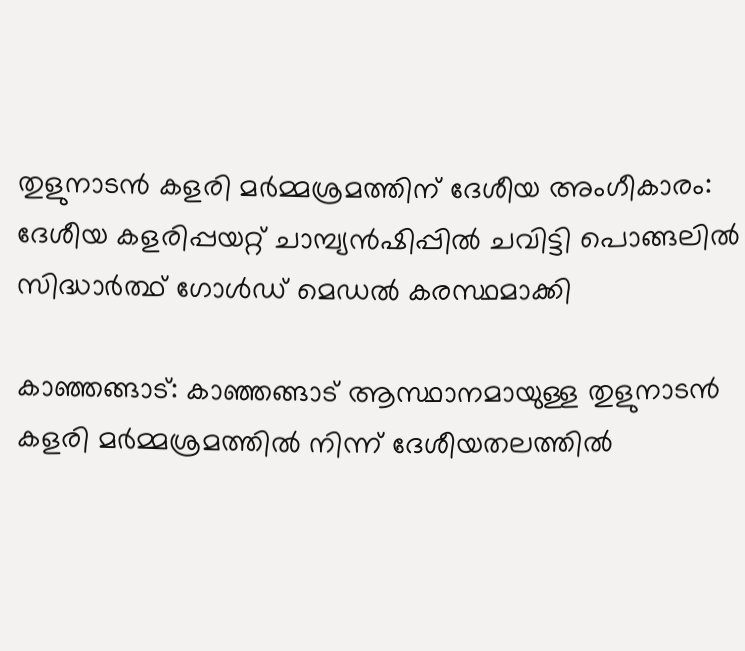തുളുനാടൻ കളരി മർമ്മശ്രമത്തിന് ദേശീയ അംഗീകാരം: ദേശീയ കളരിപ്പയറ്റ് ചാമ്പ്യൻഷിപ്പിൽ ചവിട്ടി പൊങ്ങലിൽ സിദ്ധാർത്ഥ് ഗോൾഡ് മെഡൽ കരസ്ഥമാക്കി

കാഞ്ഞങ്ങാട്: കാഞ്ഞങ്ങാട് ആസ്ഥാനമായുള്ള തുളുനാടൻ കളരി മർമ്മശ്രമത്തിൽ നിന്ന് ദേശീയതലത്തിൽ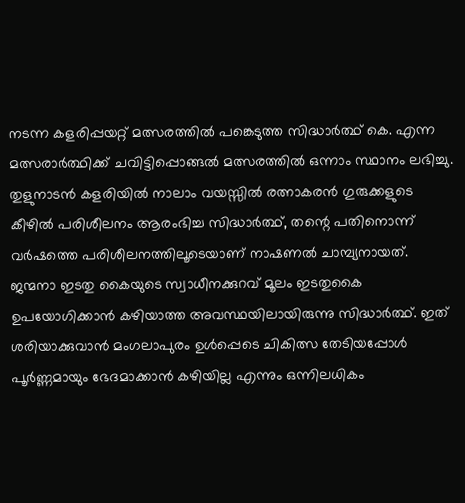നടന്ന കളരിപ്പയറ്റ് മത്സരത്തിൽ പങ്കെടുത്ത സിദ്ധാർത്ഥ് കെ. എന്ന മത്സരാർത്ഥിക്ക് ചവിട്ടിപ്പൊങ്ങൽ മത്സരത്തിൽ ഒന്നാം സ്ഥാനം ലഭിച്ചു. തുളുനാടൻ കളരിയിൽ നാലാം വയസ്സിൽ രത്നാകരൻ ഗുരുക്കളുടെ കീഴിൽ പരിശീലനം ആരംഭിച്ച സിദ്ധാർത്ഥ്, തന്റെ പതിനൊന്ന് വർഷത്തെ പരിശീലനത്തിലൂടെയാണ് നാഷണൽ ചാമ്പ്യനായത്.
ജന്മനാ ഇടതു കൈയുടെ സ്വാധീനക്കുറവ് മൂലം ഇടതുകൈ ഉപയോഗിക്കാൻ കഴിയാത്ത അവസ്ഥയിലായിരുന്നു സിദ്ധാർത്ഥ്. ഇത് ശരിയാക്കുവാൻ മംഗലാപുരം ഉൾപ്പെടെ ചികിത്സ തേടിയപ്പോൾ പൂർണ്ണമായും ഭേദമാക്കാൻ കഴിയില്ല എന്നും ഒന്നിലധികം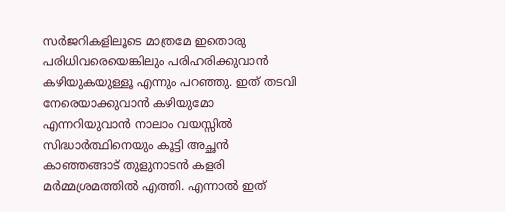സർജറികളിലൂടെ മാത്രമേ ഇതൊരു പരിധിവരെയെങ്കിലും പരിഹരിക്കുവാൻ കഴിയുകയുള്ളൂ എന്നും പറഞ്ഞു. ഇത് തടവി നേരെയാക്കുവാൻ കഴിയുമോ എന്നറിയുവാൻ നാലാം വയസ്സിൽ സിദ്ധാർത്ഥിനെയും കൂട്ടി അച്ഛൻ കാഞ്ഞങ്ങാട് തുളുനാടൻ കളരി മർമ്മശ്രമത്തിൽ എത്തി. എന്നാൽ ഇത്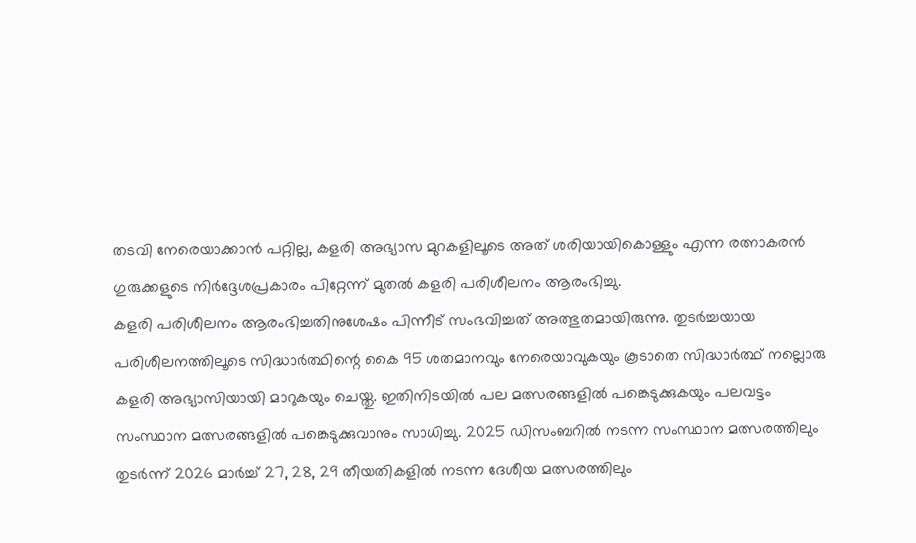തടവി നേരെയാക്കാൻ പറ്റില്ല, കളരി അഭ്യാസ മുറകളിലൂടെ അത് ശരിയായികൊള്ളും എന്ന രത്നാകരൻ ഗുരുക്കളുടെ നിർദ്ദേശപ്രകാരം പിറ്റേന്ന് മുതൽ കളരി പരിശീലനം ആരംഭിച്ചു.
കളരി പരിശീലനം ആരംഭിച്ചതിനുശേഷം പിന്നീട് സംഭവിച്ചത് അത്ഭുതമായിരുന്നു. തുടർച്ചയായ പരിശീലനത്തിലൂടെ സിദ്ധാർത്ഥിന്റെ കൈ 95 ശതമാനവും നേരെയാവുകയും കൂടാതെ സിദ്ധാർത്ഥ് നല്ലൊരു കളരി അഭ്യാസിയായി മാറുകയും ചെയ്തു. ഇതിനിടയിൽ പല മത്സരങ്ങളിൽ പങ്കെടുക്കുകയും പലവട്ടം സംസ്ഥാന മത്സരങ്ങളിൽ പങ്കെടുക്കുവാനും സാധിച്ചു. 2025 ഡിസംബറിൽ നടന്ന സംസ്ഥാന മത്സരത്തിലും തുടർന്ന് 2026 മാർച്ച് 27, 28, 29 തീയതികളിൽ നടന്ന ദേശീയ മത്സരത്തിലും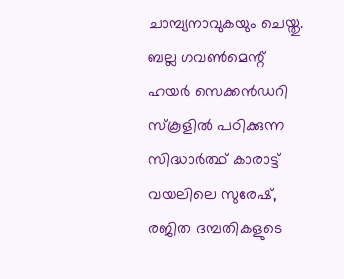ചാമ്പ്യനാവുകയും ചെയ്തു. ബല്ല ഗവൺമെന്റ് ഹയർ സെക്കൻഡറി സ്കൂളിൽ പഠിക്കുന്ന സിദ്ധാർത്ഥ് കാരാട്ട് വയലിലെ സുരേഷ്, രജിത ദമ്പതികളുടെ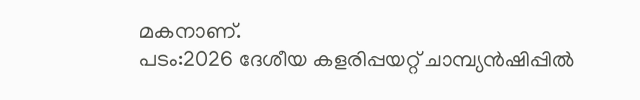മകനാണ്.
പടം:2026 ദേശീയ കളരിപ്പയറ്റ് ചാമ്പ്യൻഷിപ്പിൽ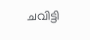ചവിട്ടി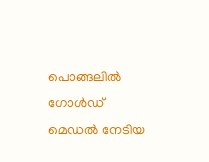പൊങ്ങലിൽ ഗോൾഡ് മെഡൽ നേടിയ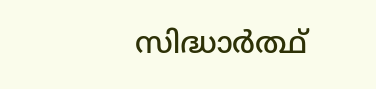സിദ്ധാർത്ഥ്